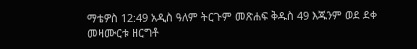ማቴዎስ 12:49 አዲስ ዓለም ትርጉም መጽሐፍ ቅዱስ 49 እጁንም ወደ ደቀ መዛሙርቱ ዘርግቶ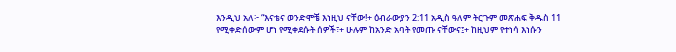እንዲህ አለ፦ “እናቴና ወንድሞቼ እነዚህ ናቸው!+ ዕብራውያን 2:11 አዲስ ዓለም ትርጉም መጽሐፍ ቅዱስ 11 የሚቀድሰውም ሆነ የሚቀደሱት ሰዎች፣+ ሁሉም ከአንድ አባት የመጡ ናቸውና፤+ ከዚህም የተነሳ እነሱን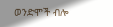ወንድሞች ብሎ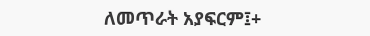ለመጥራት አያፍርም፤+